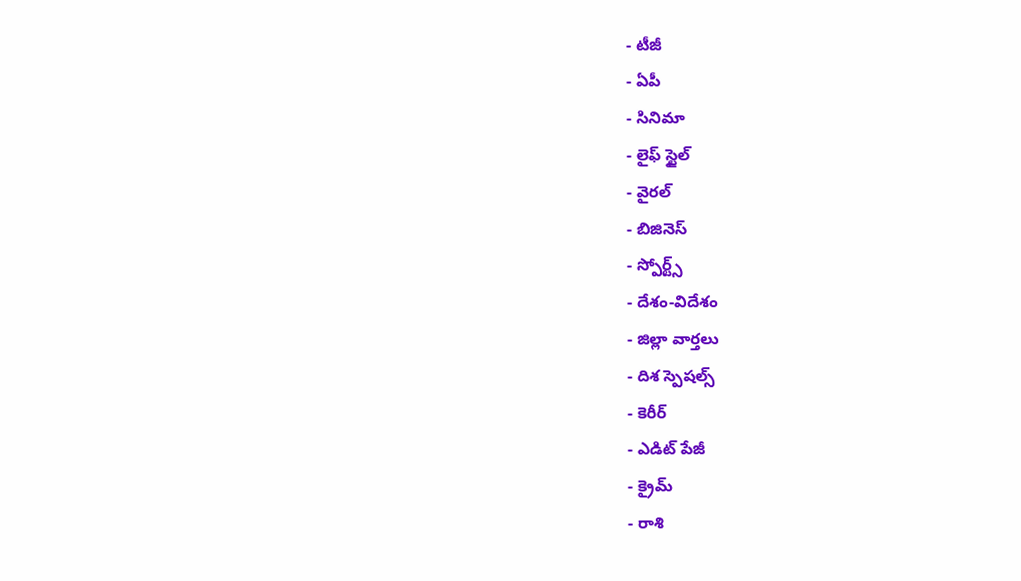- టీజీ
- ఏపీ
- సినిమా
- లైఫ్ స్టైల్
- వైరల్
- బిజినెస్
- స్పోర్ట్స్
- దేశం-విదేశం
- జిల్లా వార్తలు
- దిశ స్పెషల్స్
- కెరీర్
- ఎడిట్ పేజీ
- క్రైమ్
- రాశి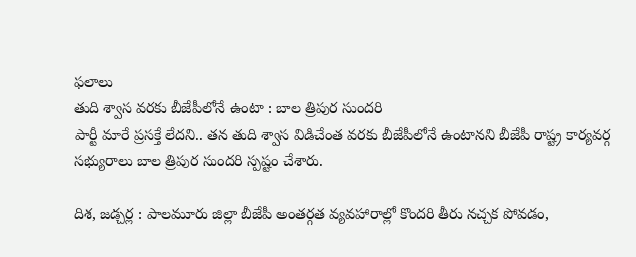ఫలాలు
తుది శ్వాస వరకు బీజేపీలోనే ఉంటా : బాల త్రిపుర సుందరి
పార్టీ మారే ప్రసక్తే లేదని.. తన తుది శ్వాస విడిచేంత వరకు బీజేపీలోనే ఉంటానని బీజేపీ రాష్ట్ర కార్యవర్గ సభ్యురాలు బాల త్రిపుర సుందరి స్పష్టం చేశారు.

దిశ, జడ్చర్ల : పాలమూరు జిల్లా బీజేపీ అంతర్గత వ్యవహారాల్లో కొందరి తీరు నచ్చక పోవడం,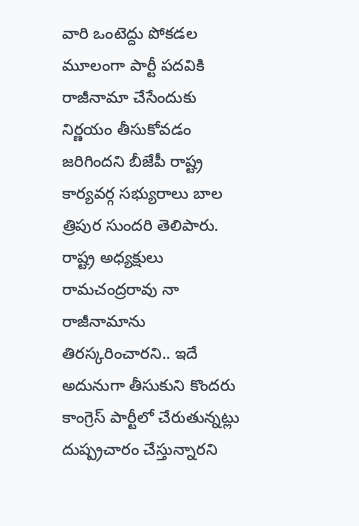వారి ఒంటెద్దు పోకడల మూలంగా పార్టీ పదవికి రాజీనామా చేసేందుకు నిర్ణయం తీసుకోవడం జరిగిందని బీజేపీ రాష్ట్ర కార్యవర్గ సభ్యురాలు బాల త్రిపుర సుందరి తెలిపారు. రాష్ట్ర అధ్యక్షులు రామచంద్రరావు నా రాజీనామాను తిరస్కరించారని.. ఇదే అదునుగా తీసుకుని కొందరు కాంగ్రెస్ పార్టీలో చేరుతున్నట్లు దుష్ప్రచారం చేస్తున్నారని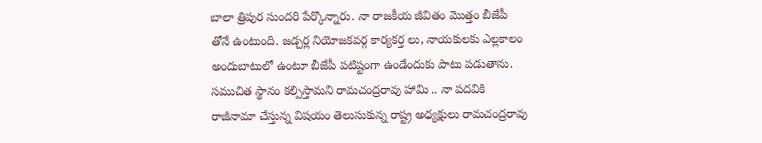బాలా త్రిపుర సుందరి పేర్కొన్నారు. నా రాజకీయ జీవితం మొత్తం బీజేపీ తోనే ఉంటుంది. జడ్చర్ల నియోజకవర్గ కార్యకర్త లు, నాయకులకు ఎల్లకాలం అందుబాటులో ఉంటూ బీజేపీ పటిష్టంగా ఉండేందుకు పాటు పడుతాను. సముచిత స్థానం కల్పిస్తామని రామచంద్రరావు హామి .. నా పదవికి రాజీనామా చేస్తున్న విషయం తెలుసుకున్న రాష్ట్ర అధ్యక్షులు రామచంద్రరావు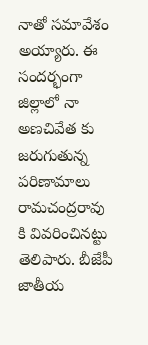నాతో సమావేశం అయ్యారు. ఈ సందర్భంగా జిల్లాలో నా అణచివేత కు జరుగుతున్న పరిణామాలు రామచంద్రరావు కి వివరించినట్టు తెలిపారు. బీజేపీ జాతీయ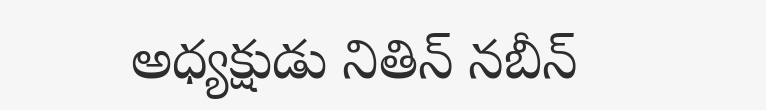అధ్యక్షుడు నితిన్ నబీన్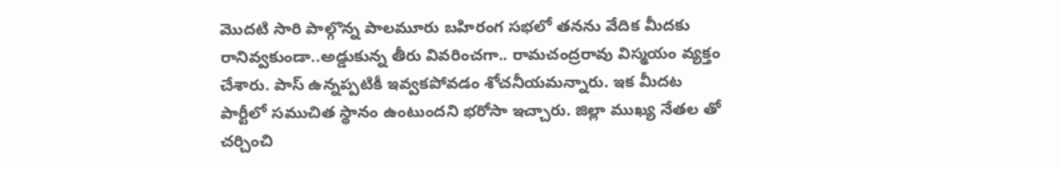మొదటి సారి పాల్గొన్న పాలమూరు బహిరంగ సభలో తనను వేదిక మీదకు రానివ్వకుండా..అడ్డుకున్న తీరు వివరించగా.. రామచంద్రరావు విస్మయం వ్యక్తం చేశారు. పాస్ ఉన్నప్పటికీ ఇవ్వకపోవడం శోచనీయమన్నారు. ఇక మీదట పార్టీలో సముచిత స్థానం ఉంటుందని భరోసా ఇచ్చారు. జిల్లా ముఖ్య నేతల తో చర్చించి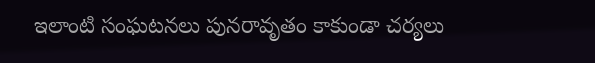ఇలాంటి సంఘటనలు పునరావృతం కాకుండా చర్యలు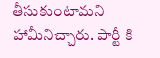తీసుకుంటామని హామీనిచ్చారు. పార్టీ కి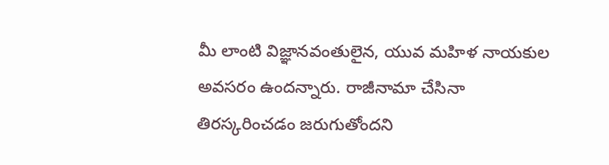మీ లాంటి విజ్ఞానవంతులైన, యువ మహిళ నాయకుల అవసరం ఉందన్నారు. రాజీనామా చేసినా తిరస్కరించడం జరుగుతోందని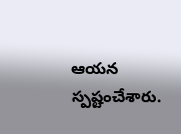ఆయన స్పష్టంచేశారు.